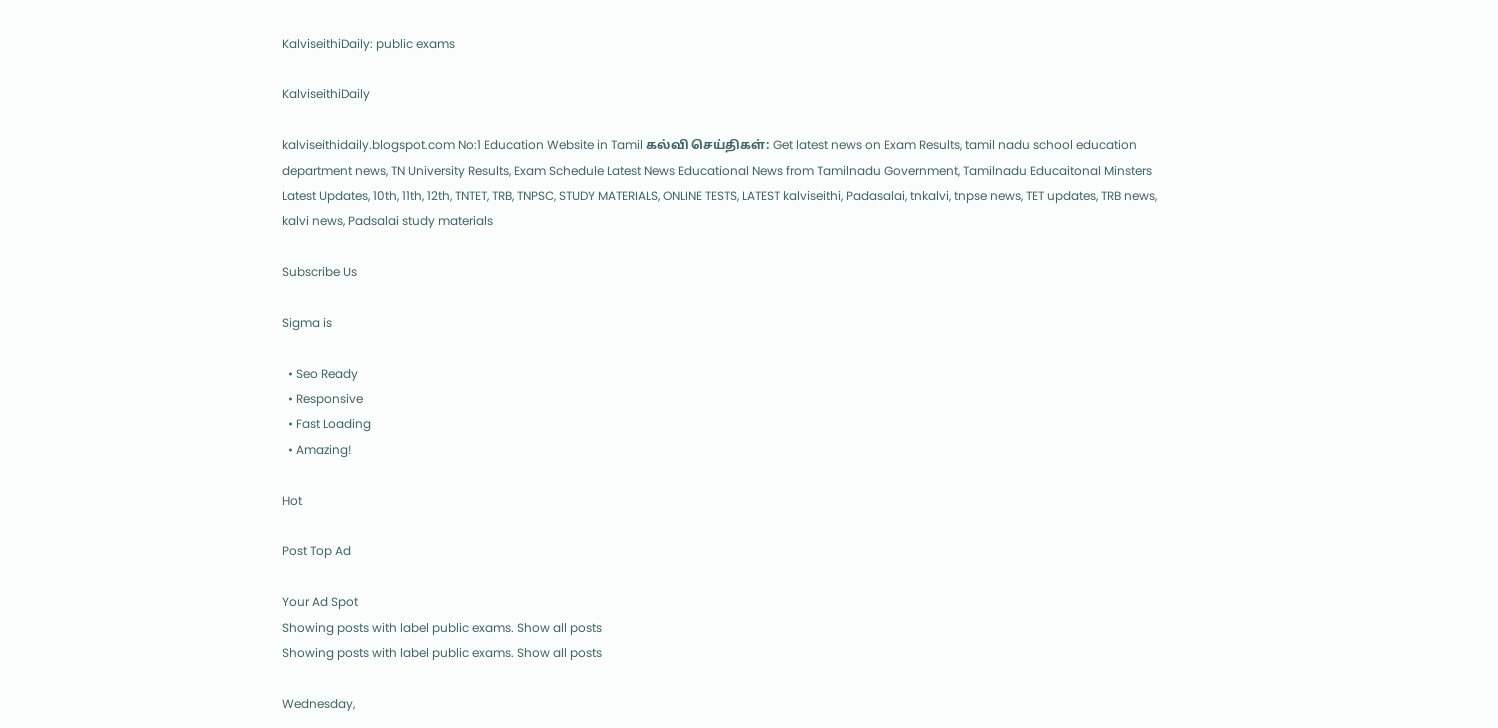KalviseithiDaily: public exams

KalviseithiDaily

kalviseithidaily.blogspot.com No:1 Education Website in Tamil கல்வி செய்திகள்: Get latest news on Exam Results, tamil nadu school education department news, TN University Results, Exam Schedule Latest News Educational News from Tamilnadu Government, Tamilnadu Educaitonal Minsters Latest Updates, 10th, 11th, 12th, TNTET, TRB, TNPSC, STUDY MATERIALS, ONLINE TESTS, LATEST kalviseithi, Padasalai, tnkalvi, tnpse news, TET updates, TRB news, kalvi news, Padsalai study materials

Subscribe Us

Sigma is

  • Seo Ready
  • Responsive
  • Fast Loading
  • Amazing!

Hot

Post Top Ad

Your Ad Spot
Showing posts with label public exams. Show all posts
Showing posts with label public exams. Show all posts

Wednesday,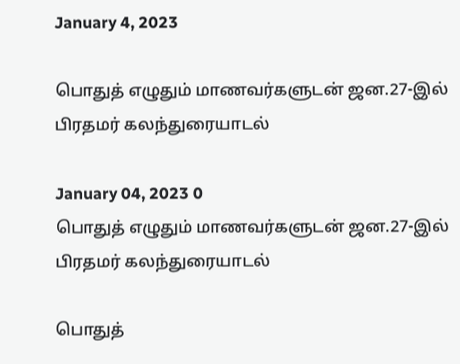January 4, 2023

பொதுத் எழுதும் மாணவர்களுடன் ஜன.27-இல் பிரதமர் கலந்துரையாடல்

January 04, 2023 0
பொதுத் எழுதும் மாணவர்களுடன் ஜன.27-இல் பிரதமர் கலந்துரையாடல்

பொதுத்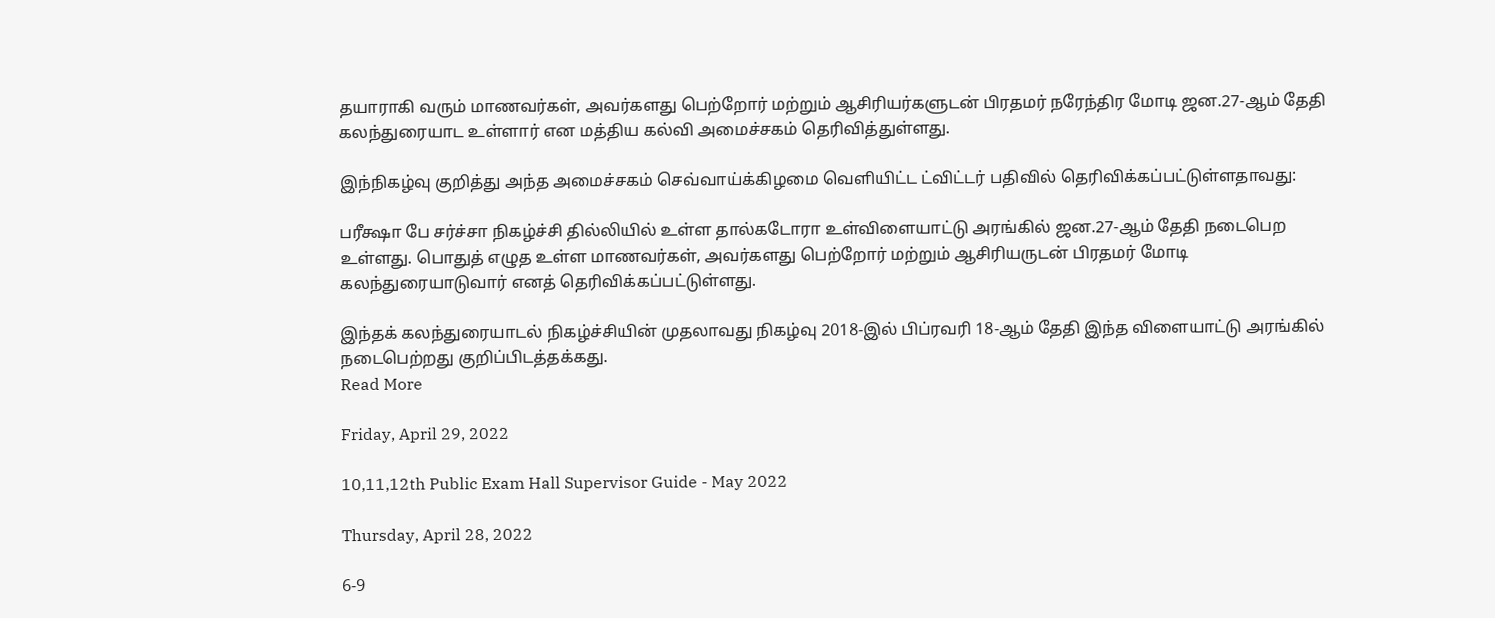தயாராகி வரும் மாணவர்கள், அவர்களது பெற்றோர் மற்றும் ஆசிரியர்களுடன் பிரதமர் நரேந்திர மோடி ஜன.27-ஆம் தேதி கலந்துரையாட உள்ளார் என மத்திய கல்வி அமைச்சகம் தெரிவித்துள்ளது.

இந்நிகழ்வு குறித்து அந்த அமைச்சகம் செவ்வாய்க்கிழமை வெளியிட்ட ட்விட்டர் பதிவில் தெரிவிக்கப்பட்டுள்ளதாவது:

பரீக்ஷா பே சர்ச்சா நிகழ்ச்சி தில்லியில் உள்ள தால்கடோரா உள்விளையாட்டு அரங்கில் ஜன.27-ஆம் தேதி நடைபெற உள்ளது. பொதுத் எழுத உள்ள மாணவர்கள், அவர்களது பெற்றோர் மற்றும் ஆசிரியருடன் பிரதமர் மோடி கலந்துரையாடுவார் எனத் தெரிவிக்கப்பட்டுள்ளது.

இந்தக் கலந்துரையாடல் நிகழ்ச்சியின் முதலாவது நிகழ்வு 2018-இல் பிப்ரவரி 18-ஆம் தேதி இந்த விளையாட்டு அரங்கில் நடைபெற்றது குறிப்பிடத்தக்கது.
Read More

Friday, April 29, 2022

10,11,12th Public Exam Hall Supervisor Guide - May 2022

Thursday, April 28, 2022

6-9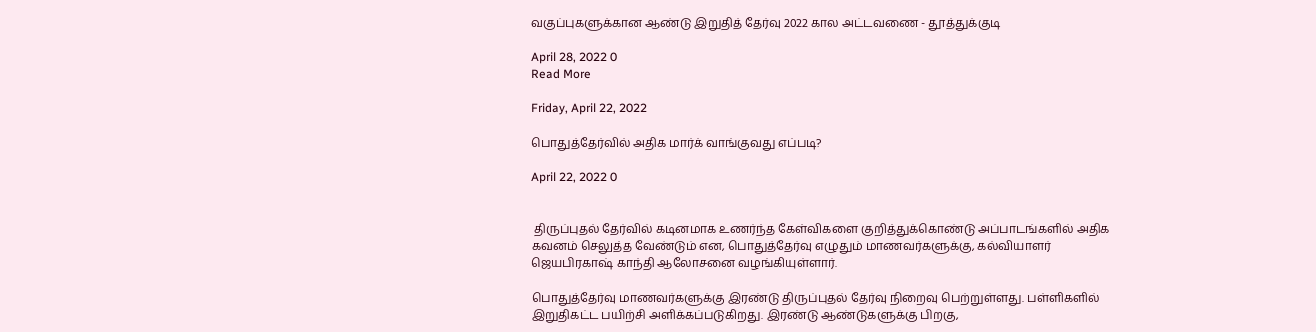வகுப்புகளுக்கான ஆண்டு இறுதித் தேர்வு 2022 கால அட்டவணை - தூத்துக்குடி

April 28, 2022 0
Read More

Friday, April 22, 2022

பொதுத்தேர்வில் அதிக மார்க் வாங்குவது எப்படி?

April 22, 2022 0


 திருப்புதல் தேர்வில் கடினமாக உணர்ந்த கேள்விகளை குறித்துக்கொண்டு அப்பாடங்களில் அதிக கவனம் செலுத்த வேண்டும் என, பொதுத்தேர்வு எழுதும் மாணவர்களுக்கு, கல்வியாளர் ஜெயபிரகாஷ் காந்தி ஆலோசனை வழங்கியுள்ளார்.

பொதுத்தேர்வு மாணவர்களுக்கு இரண்டு திருப்புதல் தேர்வு நிறைவு பெற்றுள்ளது. பள்ளிகளில் இறுதிகட்ட பயிற்சி அளிக்கப்படுகிறது. இரண்டு ஆண்டுகளுக்கு பிறகு,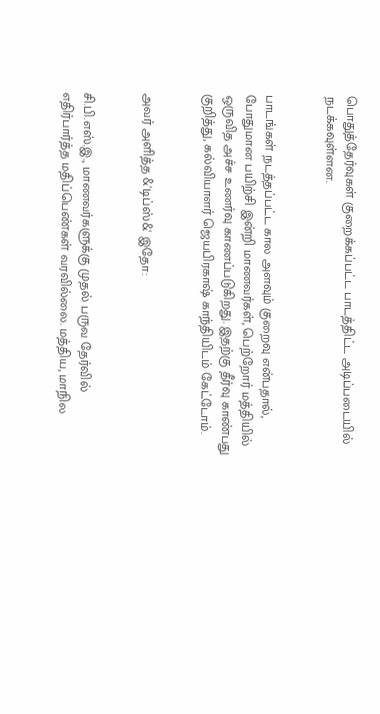பொதுத்தேர்வுகள் குறைக்கப்பட்ட பாடத்திட்ட அடிப்படையில் நடக்கவுள்ளன.


பாடங்கள் நடத்தப்பட்ட கால அளவும் குறைவு என்பதால், போதுமான பயிற்சி இன்றி மாணவர்கள், பெற்றோர் மத்தியில் ஒருவித அச்ச உணர்வு காணப்படுகிறது. இதற்கு தீர்வு காண்பது குறித்து, கல்வியாளர் ஜெயபிரகாஷ் காந்தியிடம் கேட்டோம்.


அவர் அளித்த &'டிப்ஸ்&' இதோ:


சி.பி.எஸ்.இ., மாணவர்களுக்கு முதல் பருவ தேர்வில் எதிர்பார்த்த மதிப்பெண்கள் வரவில்லை. மத்திய, மாநில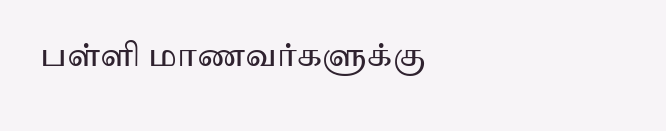பள்ளி மாணவர்களுக்கு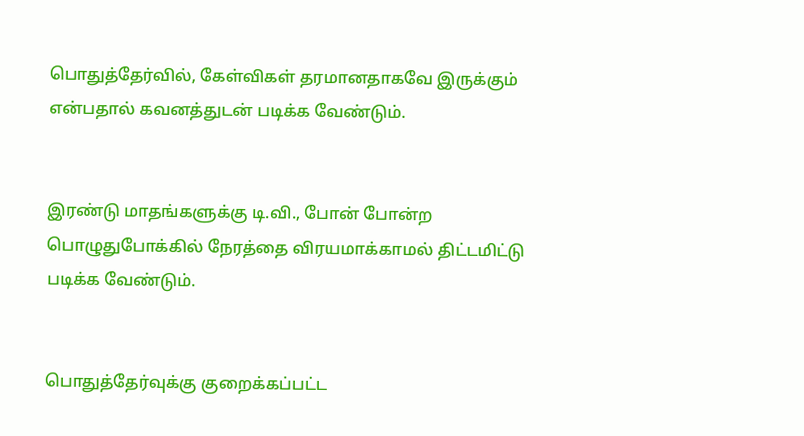பொதுத்தேர்வில், கேள்விகள் தரமானதாகவே இருக்கும் என்பதால் கவனத்துடன் படிக்க வேண்டும்.


இரண்டு மாதங்களுக்கு டி.வி., போன் போன்ற பொழுதுபோக்கில் நேரத்தை விரயமாக்காமல் திட்டமிட்டு படிக்க வேண்டும்.


பொதுத்தேர்வுக்கு குறைக்கப்பட்ட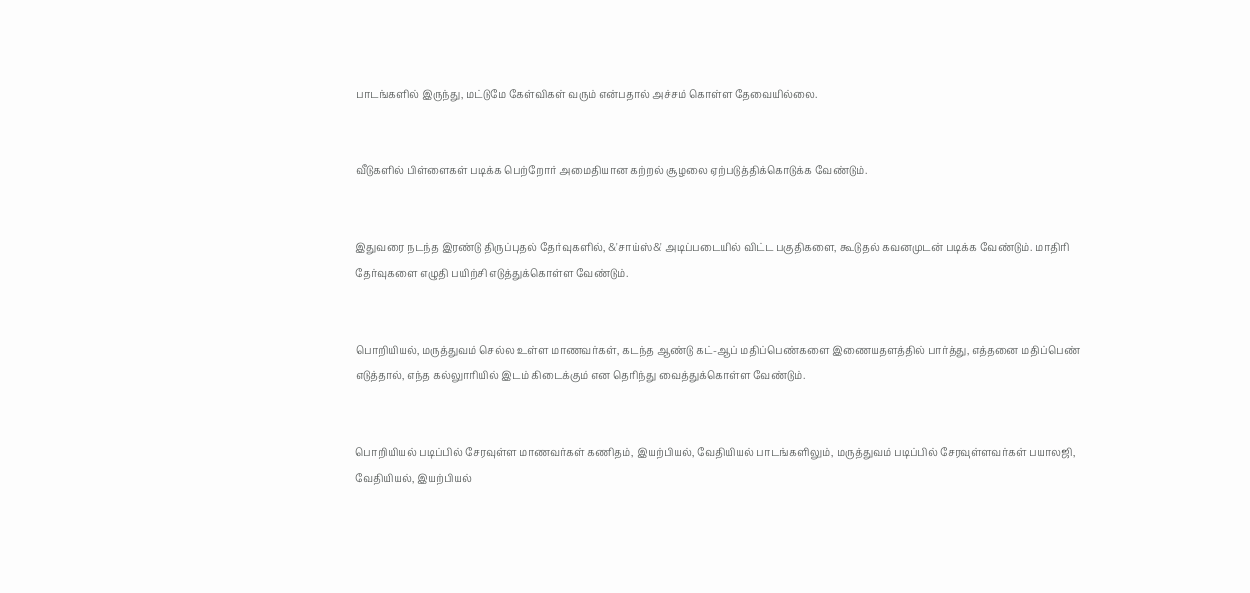பாடங்களில் இருந்து, மட்டுமே கேள்விகள் வரும் என்பதால் அச்சம் கொள்ள தேவையில்லை.


வீடுகளில் பிள்ளைகள் படிக்க பெற்றோர் அமைதியான கற்றல் சூழலை ஏற்படுத்திக்கொடுக்க வேண்டும்.


இதுவரை நடந்த இரண்டு திருப்புதல் தேர்வுகளில், &'சாய்ஸ்&' அடிப்படையில் விட்ட பகுதிகளை, கூடுதல் கவனமுடன் படிக்க வேண்டும். மாதிரி தேர்வுகளை எழுதி பயிற்சி எடுத்துக்கொள்ள வேண்டும்.


பொறியியல், மருத்துவம் செல்ல உள்ள மாணவர்கள், கடந்த ஆண்டு கட்-ஆப் மதிப்பெண்களை இணையதளத்தில் பார்த்து, எத்தனை மதிப்பெண் எடுத்தால், எந்த கல்லுாரியில் இடம் கிடைக்கும் என தெரிந்து வைத்துக்கொள்ள வேண்டும்.


பொறியியல் படிப்பில் சேரவுள்ள மாணவர்கள் கணிதம், இயற்பியல், வேதியியல் பாடங்களிலும், மருத்துவம் படிப்பில் சேரவுள்ளவர்கள் பயாலஜி, வேதியியல், இயற்பியல்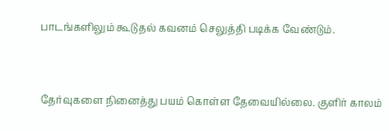பாடங்களிலும் கூடுதல் கவனம் செலுத்தி படிக்க வேண்டும்.


தேர்வுகளை நினைத்து பயம் கொள்ள தேவையில்லை. குளிர் காலம்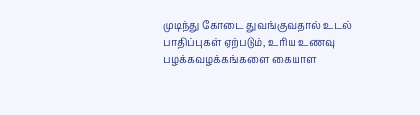முடிந்து கோடை துவங்குவதால் உடல் பாதிப்புகள் ஏற்படும், உரிய உணவு பழக்கவழக்கங்களை கையாள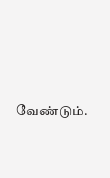வேண்டும்.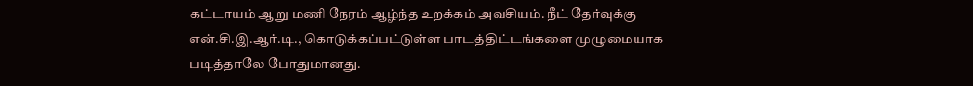கட்டாயம் ஆறு மணி நேரம் ஆழ்ந்த உறக்கம் அவசியம். நீட் தேர்வுக்கு என்.சி.இ.ஆர்.டி., கொடுக்கப்பட்டுள்ள பாடத்திட்டங்களை முழுமையாக படித்தாலே போதுமானது.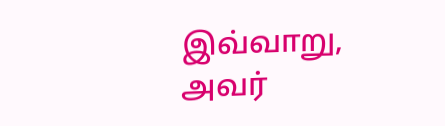இவ்வாறு, அவர்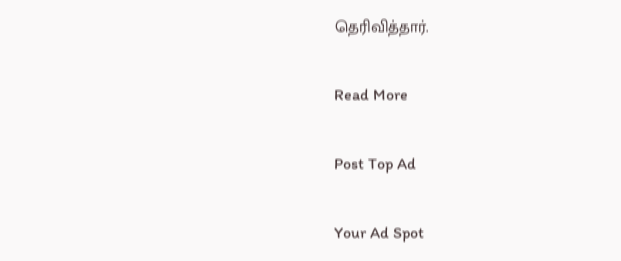தெரிவித்தார்.

Read More

Post Top Ad

Your Ad Spot